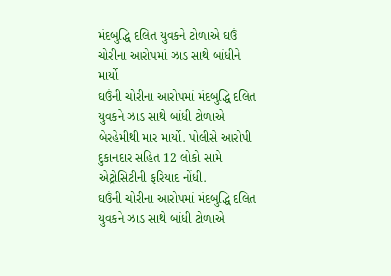મંદબુદ્ધિ દલિત યુવકને ટોળાએ ઘઉં ચોરીના આરોપમાં ઝાડ સાથે બાંધીને માર્યો
ઘઉંની ચોરીના આરોપમાં મંદબુદ્ધિ દલિત યુવકને ઝાડ સાથે બાંધી ટોળાએ બેરહેમીથી માર માર્યો. પોલીસે આરોપી દુકાનદાર સહિત 12 લોકો સામે એટ્રોસિટીની ફરિયાદ નોંધી.
ઘઉંની ચોરીના આરોપમાં મંદબુદ્ધિ દલિત યુવકને ઝાડ સાથે બાંધી ટોળાએ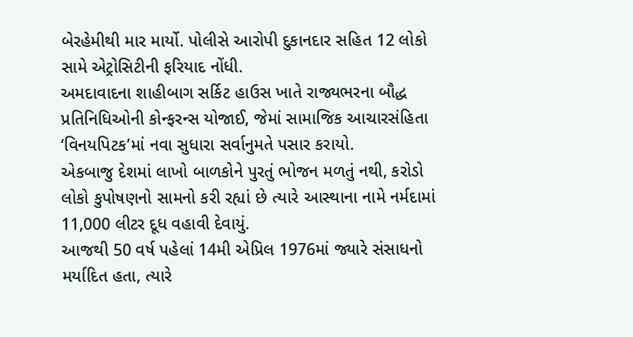બેરહેમીથી માર માર્યો. પોલીસે આરોપી દુકાનદાર સહિત 12 લોકો સામે એટ્રોસિટીની ફરિયાદ નોંધી.
અમદાવાદના શાહીબાગ સર્કિટ હાઉસ ખાતે રાજ્યભરના બૌદ્ધ પ્રતિનિધિઓની કોન્ફરન્સ યોજાઈ, જેમાં સામાજિક આચારસંહિતા ‘વિનયપિટક’માં નવા સુધારા સર્વાનુમતે પસાર કરાયો.
એકબાજુ દેશમાં લાખો બાળકોને પુરતું ભોજન મળતું નથી, કરોડો લોકો કુપોષણનો સામનો કરી રહ્યાં છે ત્યારે આસ્થાના નામે નર્મદામાં 11,000 લીટર દૂધ વહાવી દેવાયું.
આજથી 50 વર્ષ પહેલાં 14મી એપ્રિલ 1976માં જ્યારે સંસાધનો મર્યાદિત હતા, ત્યારે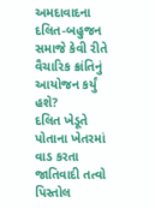અમદાવાદના દલિત-બહુજન સમાજે કેવી રીતે વૈચારિક ક્રાંતિનું આયોજન કર્યું હશે?
દલિત ખેડૂતે પોતાના ખેતરમાં વાડ કરતા જાતિવાદી તત્વો પિસ્તોલ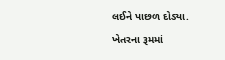લઈને પાછળ દોડ્યા. ખેતરના રૂમમાં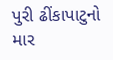પુરી ઢીંકાપાટુનો માર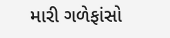મારી ગળેફાંસો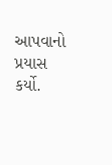આપવાનો પ્રયાસ કર્યો.